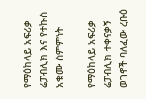የማዕከላይ አፍሪቃ ሬፓብሊክ እና የተኩስ አቁሙ ስምምነት

የማዕከላይ አፍሪቃ ሬፓብሊክ ተቀናቃኝ ወገኖች ባለፈው ረቡዕ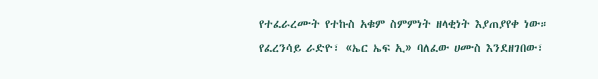የተፈራረሙት የተኩስ አቁም ስምምነት ዘላቂነት እያጠያየቀ ነው። የፈረንሳይ ራድዮ፣ «ኤር ኤፍ ኢ» ባለፈው ሀሙስ እንደዘገበው፣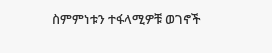ስምምነቱን ተፋላሚዎቹ ወገኖች